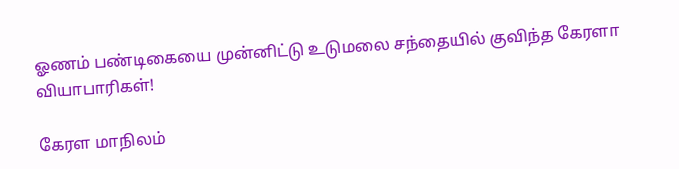ஓணம் பண்டிகையை முன்னிட்டு உடுமலை சந்தையில் குவிந்த கேரளா வியாபாரிகள்!

கேரள மாநிலம்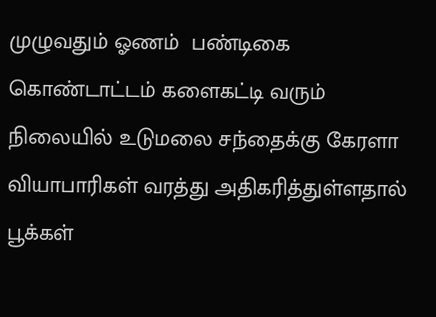முழுவதும் ஓணம்  பண்டிகை கொண்டாட்டம் களைகட்டி வரும் நிலையில் உடுமலை சந்தைக்கு கேரளா வியாபாரிகள் வரத்து அதிகரித்துள்ளதால் பூக்கள்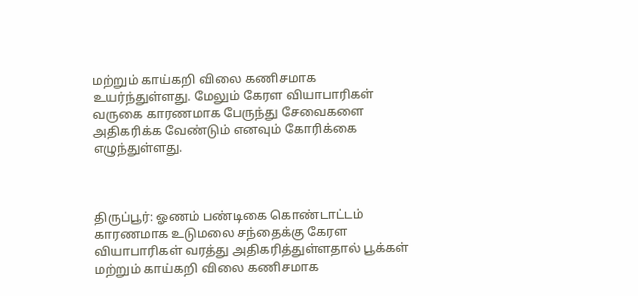மற்றும் காய்கறி விலை கணிசமாக உயர்ந்துள்ளது. மேலும் கேரள வியாபாரிகள் வருகை காரணமாக பேருந்து சேவைகளை அதிகரிக்க வேண்டும் எனவும் கோரிக்கை எழுந்துள்ளது.



திருப்பூர்: ஓணம் பண்டிகை கொண்டாட்டம் காரணமாக உடுமலை சந்தைக்கு கேரள வியாபாரிகள் வரத்து அதிகரித்துள்ளதால் பூக்கள் மற்றும் காய்கறி விலை கணிசமாக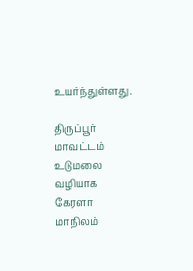உயர்ந்துள்ளது.

திருப்பூர் மாவட்டம் உடுமலை வழியாக கேரளா மாநிலம்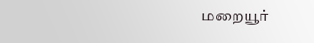மறையூர்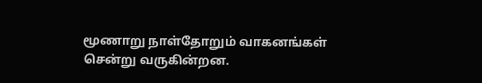மூணாறு நாள்தோறும் வாகனங்கள் சென்று வருகின்றன.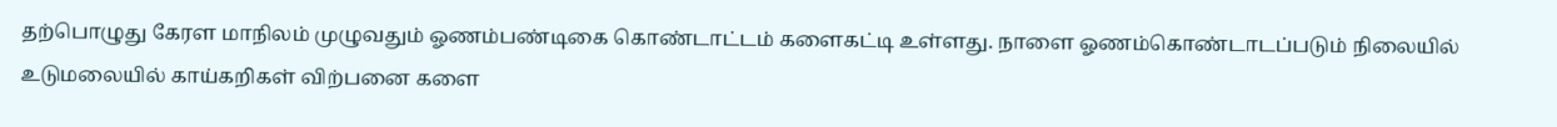தற்பொழுது கேரள மாநிலம் முழுவதும் ஓணம்பண்டிகை கொண்டாட்டம் களைகட்டி உள்ளது. நாளை ஓணம்கொண்டாடப்படும் நிலையில் உடுமலையில் காய்கறிகள் விற்பனை களை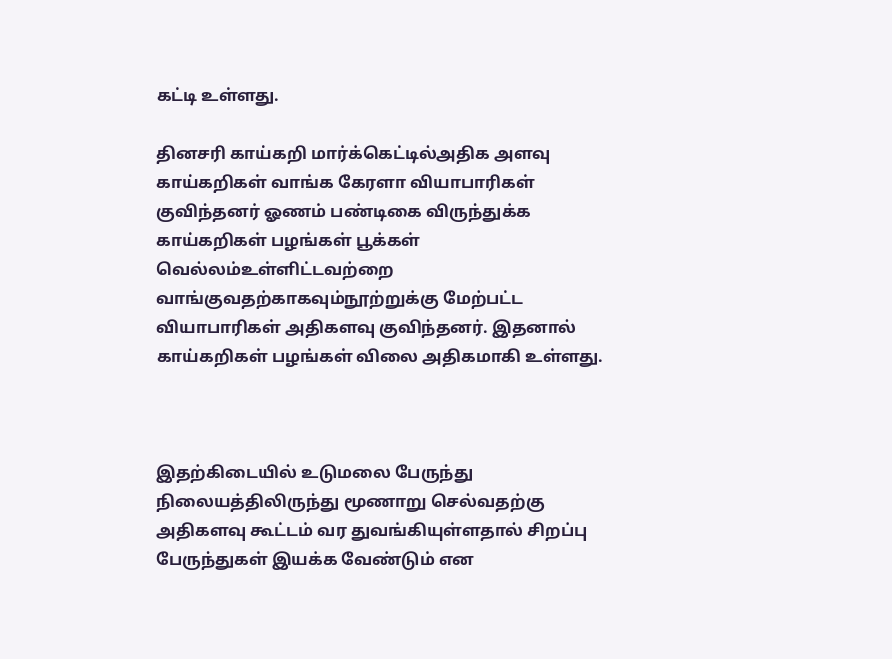கட்டி உள்ளது.

தினசரி காய்கறி மார்க்கெட்டில்அதிக அளவு காய்கறிகள் வாங்க கேரளா வியாபாரிகள் குவிந்தனர் ஓணம் பண்டிகை விருந்துக்க காய்கறிகள் பழங்கள் பூக்கள் வெல்லம்உள்ளிட்டவற்றை வாங்குவதற்காகவும்நூற்றுக்கு மேற்பட்ட வியாபாரிகள் அதிகளவு குவிந்தனர். இதனால் காய்கறிகள் பழங்கள் விலை அதிகமாகி உள்ளது.



இதற்கிடையில் உடுமலை பேருந்து நிலையத்திலிருந்து மூணாறு செல்வதற்கு அதிகளவு கூட்டம் வர துவங்கியுள்ளதால் சிறப்பு பேருந்துகள் இயக்க வேண்டும் என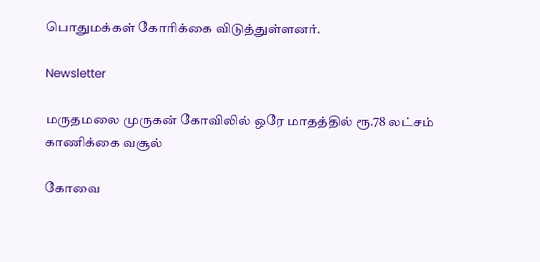பொதுமக்கள் கோரிக்கை விடுத்துள்ளனர்.

Newsletter

மருதமலை முருகன் கோவிலில் ஒரே மாதத்தில் ரூ.78 லட்சம் காணிக்கை வசூல்

கோவை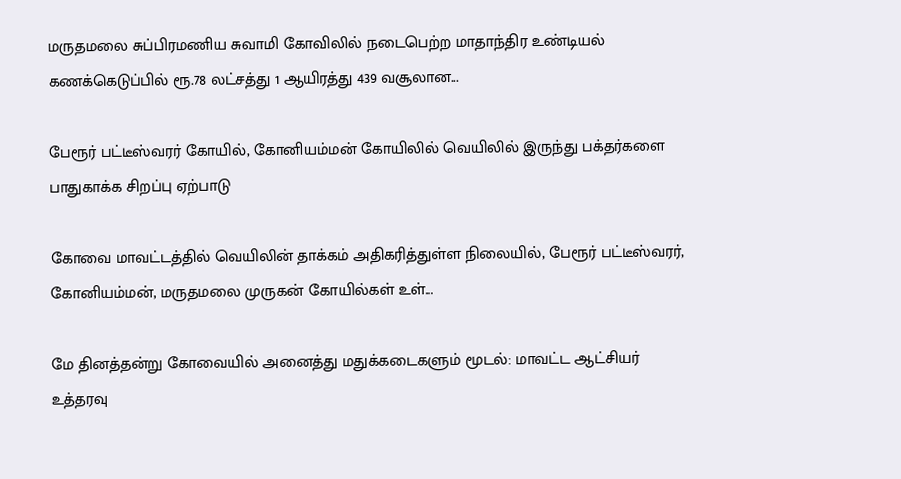மருதமலை சுப்பிரமணிய சுவாமி கோவிலில் நடைபெற்ற மாதாந்திர உண்டியல் கணக்கெடுப்பில் ரூ.78 லட்சத்து 1 ஆயிரத்து 439 வசூலான...

பேரூர் பட்டீஸ்வரர் கோயில், கோனியம்மன் கோயிலில் வெயிலில் இருந்து பக்தர்களை பாதுகாக்க சிறப்பு ஏற்பாடு

கோவை மாவட்டத்தில் வெயிலின் தாக்கம் அதிகரித்துள்ள நிலையில், பேரூர் பட்டீஸ்வரர், கோனியம்மன், மருதமலை முருகன் கோயில்கள் உள்...

மே தினத்தன்று கோவையில் அனைத்து மதுக்கடைகளும் மூடல்: மாவட்ட ஆட்சியர் உத்தரவு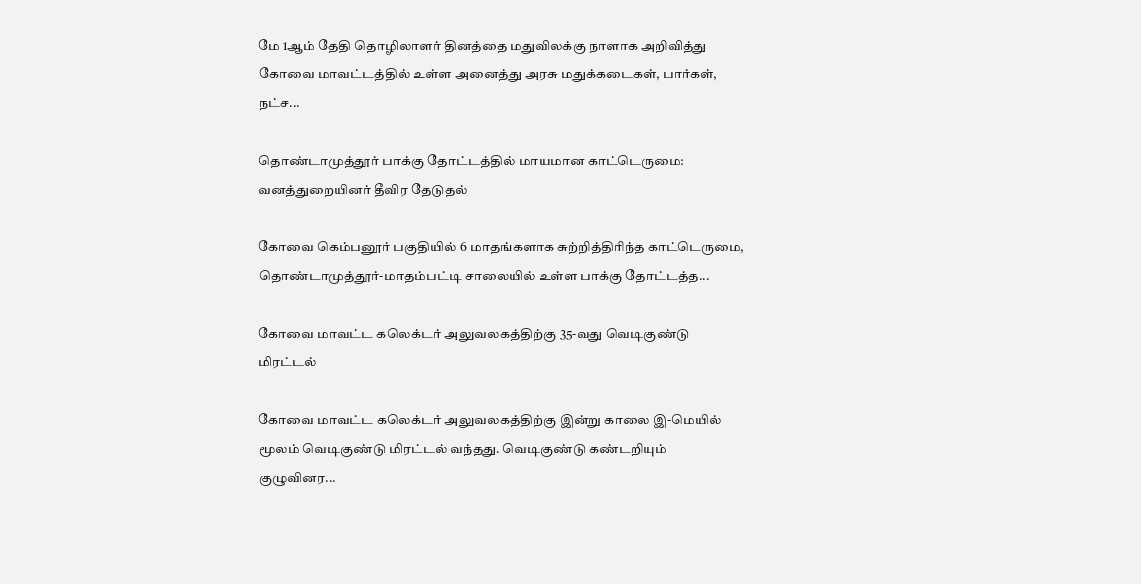மே 1ஆம் தேதி தொழிலாளர் தினத்தை மதுவிலக்கு நாளாக அறிவித்து கோவை மாவட்டத்தில் உள்ள அனைத்து அரசு மதுக்கடைகள், பார்கள், நட்ச...

தொண்டாமுத்தூர் பாக்கு தோட்டத்தில் மாயமான காட்டெருமை: வனத்துறையினர் தீவிர தேடுதல்

கோவை கெம்பனூர் பகுதியில் 6 மாதங்களாக சுற்றித்திரிந்த காட்டெருமை, தொண்டாமுத்தூர்-மாதம்பட்டி சாலையில் உள்ள பாக்கு தோட்டத்த...

கோவை மாவட்ட கலெக்டர் அலுவலகத்திற்கு 35-வது வெடிகுண்டு மிரட்டல்

கோவை மாவட்ட கலெக்டர் அலுவலகத்திற்கு இன்று காலை இ-மெயில் மூலம் வெடிகுண்டு மிரட்டல் வந்தது. வெடிகுண்டு கண்டறியும் குழுவினர...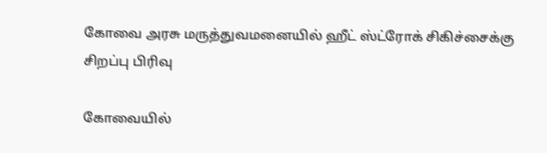கோவை அரசு மருத்துவமனையில் ஹீட் ஸ்ட்ரோக் சிகிச்சைக்கு சிறப்பு பிரிவு

கோவையில்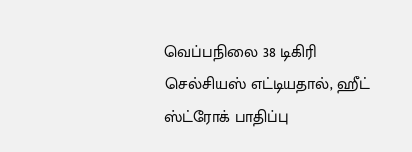வெப்பநிலை 38 டிகிரி செல்சியஸ் எட்டியதால், ஹீட் ஸ்ட்ரோக் பாதிப்பு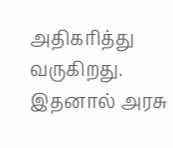அதிகரித்து வருகிறது. இதனால் அரசு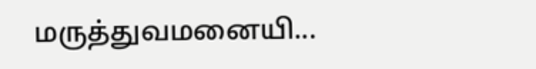மருத்துவமனையி...